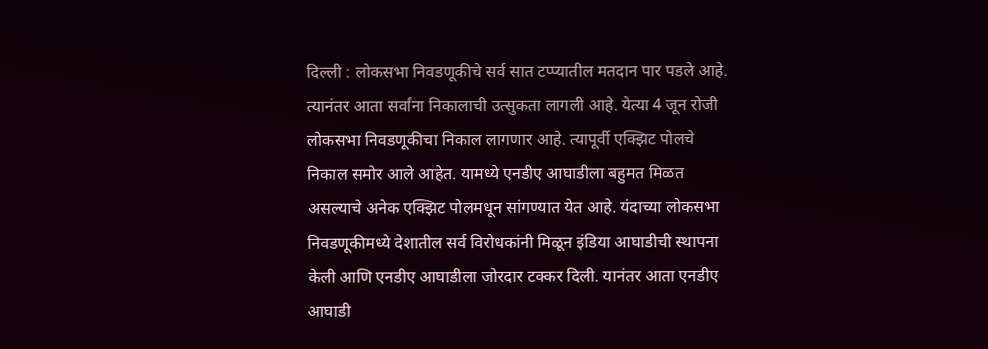दिल्ली : लोकसभा निवडणूकीचे सर्व सात टप्प्यातील मतदान पार पडले आहे. त्यानंतर आता सर्वांना निकालाची उत्सुकता लागली आहे. येत्या 4 जून रोजी लोकसभा निवडणूकीचा निकाल लागणार आहे. त्यापूर्वी एक्झिट पोलचे निकाल समोर आले आहेत. यामध्ये एनडीए आघाडीला बहुमत मिळत असल्याचे अनेक एक्झिट पोलमधून सांगण्यात येत आहे. यंदाच्या लोकसभा निवडणूकीमध्ये देशातील सर्व विरोधकांनी मिळून इंडिया आघाडीची स्थापना केली आणि एनडीए आघाडीला जोरदार टक्कर दिली. यानंतर आता एनडीए आघाडी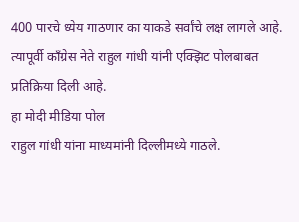400 पारचे ध्येय गाठणार का याकडे सर्वांचे लक्ष लागले आहे. त्यापूर्वी कॉंग्रेस नेते राहुल गांधी यांनी एक्झिट पोलबाबत प्रतिक्रिया दिली आहे.
हा मोदी मीडिया पोल
राहुल गांधी यांना माध्यमांनी दिल्लीमध्ये गाठले.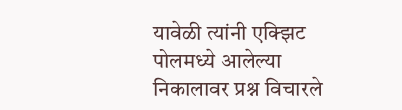यावेळी त्यांनी एक्झिट पोलमध्ये आलेल्या निकालावर प्रश्न विचारले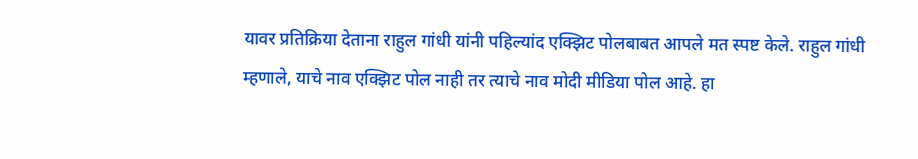यावर प्रतिक्रिया देताना राहुल गांधी यांनी पहिल्यांद एक्झिट पोलबाबत आपले मत स्पष्ट केले. राहुल गांधी म्हणाले, याचे नाव एक्झिट पोल नाही तर त्याचे नाव मोदी मीडिया पोल आहे. हा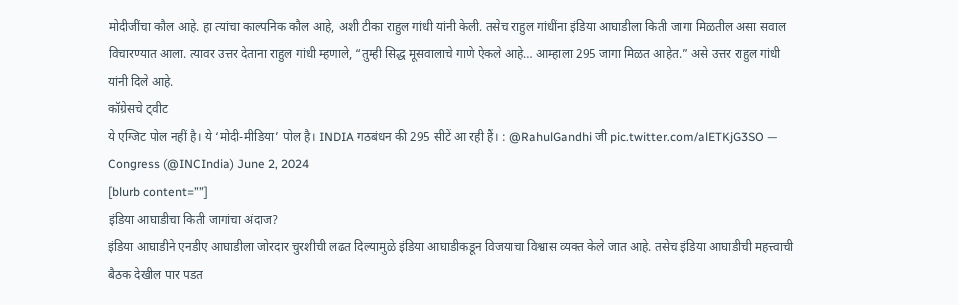मोदीजींचा कौल आहे. हा त्यांचा काल्पनिक कौल आहे, अशी टीका राहुल गांधी यांनी केली. तसेच राहुल गांधींना इंडिया आघाडीला किती जागा मिळतील असा सवाल विचारण्यात आला. त्यावर उत्तर देताना राहुल गांधी म्हणाले, “तुम्ही सिद्ध मूसवालाचे गाणे ऐकले आहे… आम्हाला 295 जागा मिळत आहेत.” असे उत्तर राहुल गांधी यांनी दिले आहे.
कॉग्रेसचे ट्वीट
ये एग्जिट पोल नहीं है। ये ‘मोदी-मीडिया’ पोल है। INDIA गठबंधन की 295 सीटें आ रही हैं। : @RahulGandhi जी pic.twitter.com/alETKjG3SO — Congress (@INCIndia) June 2, 2024
[blurb content=””]
इंडिया आघाडीचा किती जागांचा अंदाज?
इंडिया आघाडीने एनडीए आघाडीला जोरदार चुरशीची लढत दिल्यामुळे इंडिया आघाडीकडून विजयाचा विश्वास व्यक्त केले जात आहे. तसेच इंडिया आघाडीची महत्त्वाची बैठक देखील पार पडत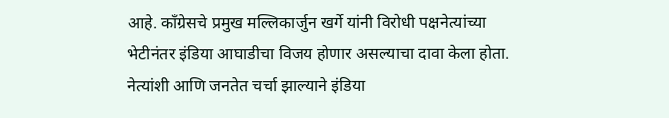आहे. काँग्रेसचे प्रमुख मल्लिकार्जुन खर्गे यांनी विरोधी पक्षनेत्यांच्या भेटीनंतर इंडिया आघाडीचा विजय होणार असल्याचा दावा केला होता. नेत्यांशी आणि जनतेत चर्चा झाल्याने इंडिया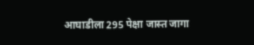आघाडीला 295 पेक्षा जास्त जागा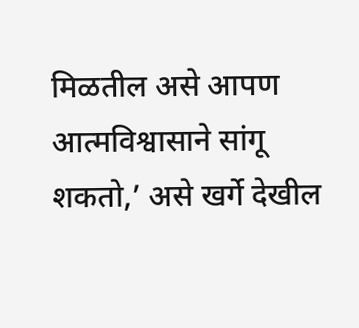मिळतील असे आपण आत्मविश्वासाने सांगू शकतो,’ असे खर्गे देखील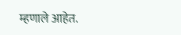म्हणाले आहेत.